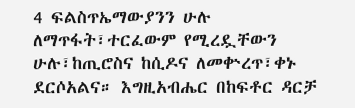4 ፍልስጥኤማውያንን ሁሉ ለማጥፋት፣ተርፈውም የሚረዷቸውን ሁሉ፣ከጢሮስና ከሲዶና ለመቍረጥ፣ቀኑ ደርሶአልና። እግዚአብሔር በከፍቶር ዳርቻ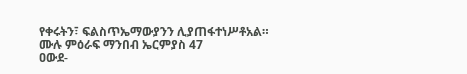የቀሩትን፣ ፍልስጥኤማውያንን ሊያጠፋተነሥቶአል።
ሙሉ ምዕራፍ ማንበብ ኤርምያስ 47
ዐውደ-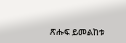ጽሑፍ ይመልከቱ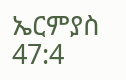ኤርምያስ 47:4